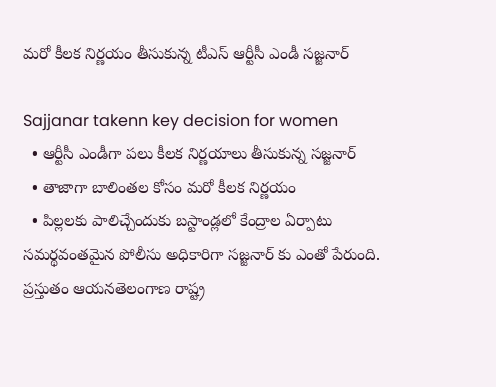మరో కీలక నిర్ణయం తీసుకున్న టీఎస్ ఆర్టీసీ ఎండీ సజ్జనార్‌

Sajjanar takenn key decision for women
  • ఆర్టీసీ ఎండీగా పలు కీలక నిర్ణయాలు తీసుకున్న సజ్జనార్
  • తాజాగా బాలింతల కోసం మరో కీలక నిర్ణయం
  • పిల్లలకు పాలిచ్చేందుకు బస్టాండ్లలో కేంద్రాల ఏర్పాటు
సమర్థవంతమైన పోలీసు అధికారిగా సజ్జనార్ కు ఎంతో పేరుంది. ప్రస్తుతం ఆయనతెలంగాణ రాష్ట్ర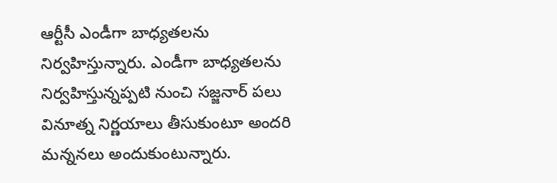ఆర్టీసీ ఎండీగా బాధ్యతలను నిర్వహిస్తున్నారు. ఎండీగా బాధ్యతలను నిర్వహిస్తున్నప్పటి నుంచి సజ్జనార్ పలు వినూత్న నిర్ణయాలు తీసుకుంటూ అందరి మన్ననలు అందుకుంటున్నారు.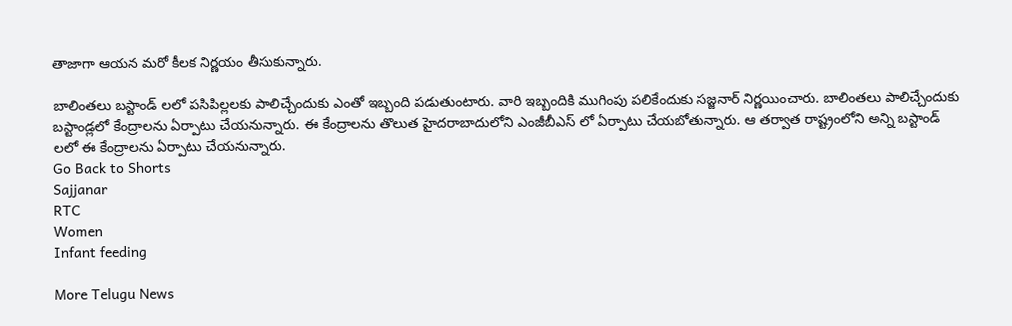తాజాగా ఆయన మరో కీలక నిర్ణయం తీసుకున్నారు.

బాలింతలు బస్టాండ్ లలో పసిపిల్లలకు పాలిచ్చేందుకు ఎంతో ఇబ్బంది పడుతుంటారు. వారి ఇబ్బందికి ముగింపు పలికేందుకు సజ్జనార్ నిర్ణయించారు. బాలింతలు పాలిచ్చేందుకు బస్టాండ్లలో కేంద్రాలను ఏర్పాటు చేయనున్నారు. ఈ కేంద్రాలను తొలుత హైదరాబాదులోని ఎంజీబీఎస్ లో ఏర్పాటు చేయబోతున్నారు. ఆ తర్వాత రాష్ట్రంలోని అన్ని బస్టాండ్ లలో ఈ కేంద్రాలను ఏర్పాటు చేయనున్నారు.
Go Back to Shorts
Sajjanar
RTC
Women
Infant feeding

More Telugu News